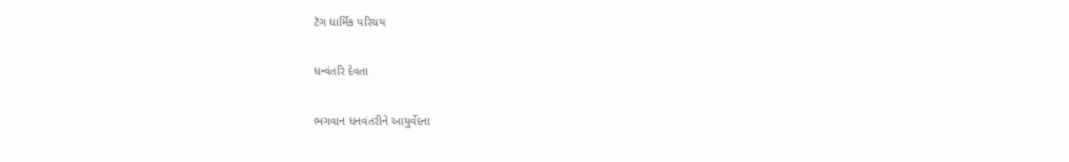ટૅગ ધાર્મિક પરિચય

ધન્વંતરિ દેવતા

ભગવાન ધનવંતરીને આયુર્વેદના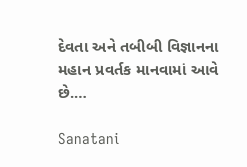દેવતા અને તબીબી વિજ્ઞાનના મહાન પ્રવર્તક માનવામાં આવે છે.…

Sanatani